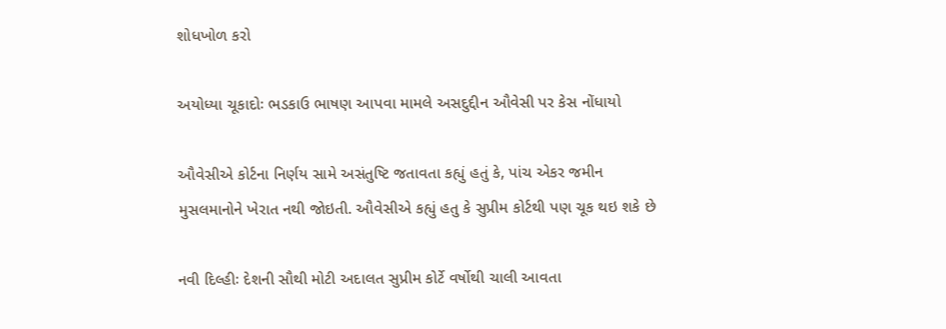શોધખોળ કરો

અયોધ્યા ચૂકાદોઃ ભડકાઉ ભાષણ આપવા મામલે અસદુદ્દીન ઔવેસી પર કેસ નોંધાયો

ઔવેસીએ કોર્ટના નિર્ણય સામે અસંતુષ્ટિ જતાવતા કહ્યું હતું કે, પાંચ એકર જમીન મુસલમાનોને ખેરાત નથી જોઇતી. ઔવેસીએ કહ્યું હતુ કે સુપ્રીમ કોર્ટથી પણ ચૂક થઇ શકે છે

નવી દિલ્હીઃ દેશની સૌથી મોટી અદાલત સુપ્રીમ કોર્ટે વર્ષોથી ચાલી આવતા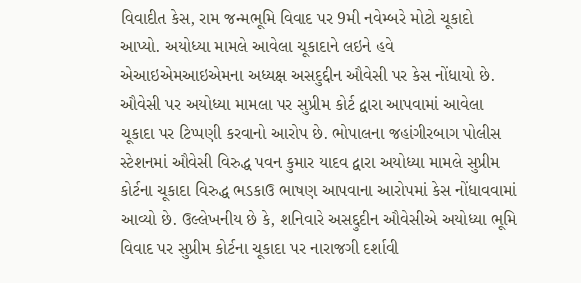વિવાદીત કેસ, રામ જન્મભૂમિ વિવાદ પર 9મી નવેમ્બરે મોટો ચૂકાદો આપ્યો. અયોધ્યા મામલે આવેલા ચૂકાદાને લઇને હવે એઆઇએમઆઇએમના અધ્યક્ષ અસદુદ્દીન ઔવેસી પર કેસ નોંધાયો છે. ઔવેસી પર અયોધ્યા મામલા પર સુપ્રીમ કોર્ટ દ્વારા આપવામાં આવેલા ચૂકાદા પર ટિપ્પણી કરવાનો આરોપ છે. ભોપાલના જહાંગીરબાગ પોલીસ સ્ટેશનમાં ઔવેસી વિરુદ્ધ પવન કુમાર યાદવ દ્વારા અયોધ્યા મામલે સુપ્રીમ કોર્ટના ચૂકાદા વિરુદ્ધ ભડકાઉ ભાષણ આપવાના આરોપમાં કેસ નોંધાવવામાં આવ્યો છે. ઉલ્લેખનીય છે કે, શનિવારે અસદ્દુદીન ઔવેસીએ અયોધ્યા ભૂમિ વિવાદ પર સુપ્રીમ કોર્ટના ચૂકાદા પર નારાજગી દર્શાવી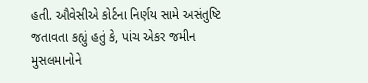હતી. ઔવેસીએ કોર્ટના નિર્ણય સામે અસંતુષ્ટિ જતાવતા કહ્યું હતું કે, પાંચ એકર જમીન મુસલમાનોને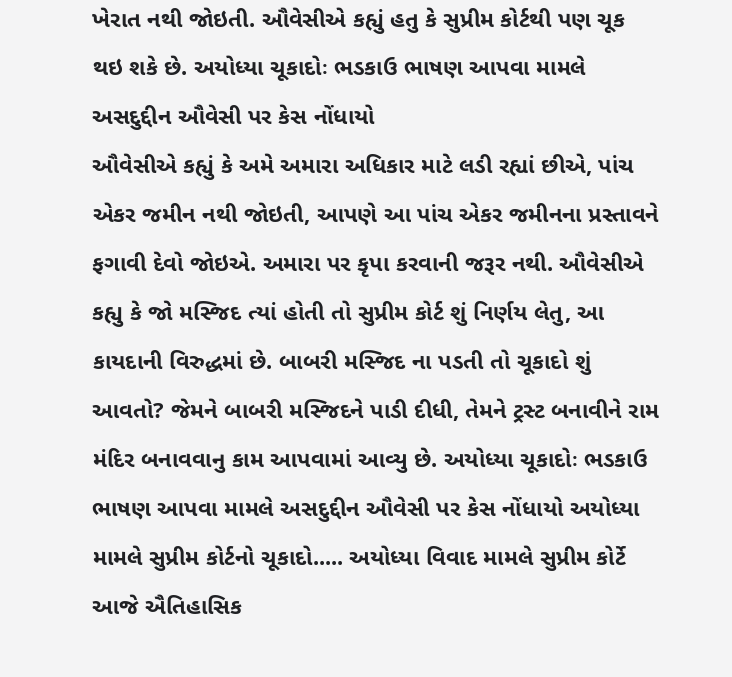ખેરાત નથી જોઇતી. ઔવેસીએ કહ્યું હતુ કે સુપ્રીમ કોર્ટથી પણ ચૂક થઇ શકે છે. અયોધ્યા ચૂકાદોઃ ભડકાઉ ભાષણ આપવા મામલે અસદુદ્દીન ઔવેસી પર કેસ નોંધાયો
ઔવેસીએ કહ્યું કે અમે અમારા અધિકાર માટે લડી રહ્યાં છીએ, પાંચ એકર જમીન નથી જોઇતી, આપણે આ પાંચ એકર જમીનના પ્રસ્તાવને ફગાવી દેવો જોઇએ. અમારા પર કૃપા કરવાની જરૂર નથી. ઔવેસીએ કહ્યુ કે જો મસ્જિદ ત્યાં હોતી તો સુપ્રીમ કોર્ટ શું નિર્ણય લેતુ, આ કાયદાની વિરુદ્ધમાં છે. બાબરી મસ્જિદ ના પડતી તો ચૂકાદો શું આવતો? જેમને બાબરી મસ્જિદને પાડી દીધી, તેમને ટ્રસ્ટ બનાવીને રામ મંદિર બનાવવાનુ કામ આપવામાં આવ્યુ છે. અયોધ્યા ચૂકાદોઃ ભડકાઉ ભાષણ આપવા મામલે અસદુદ્દીન ઔવેસી પર કેસ નોંધાયો અયોધ્યા મામલે સુપ્રીમ કોર્ટનો ચૂકાદો..... અયોધ્યા વિવાદ મામલે સુપ્રીમ કોર્ટે આજે ઐતિહાસિક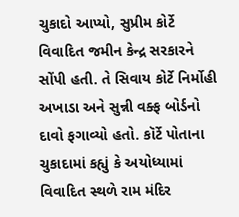ચુકાદો આપ્યો, સુપ્રીમ કોર્ટે વિવાદિત જમીન કેન્દ્ર સરકારને સોંપી હતી. તે સિવાય કોર્ટે નિર્મોહી અખાડા અને સુન્ની વક્ફ બોર્ડનો દાવો ફગાવ્યો હતો. કૉર્ટે પોતાના ચુકાદામાં કહ્યું કે અયોધ્યામાં વિવાદિત સ્થળે રામ મંદિર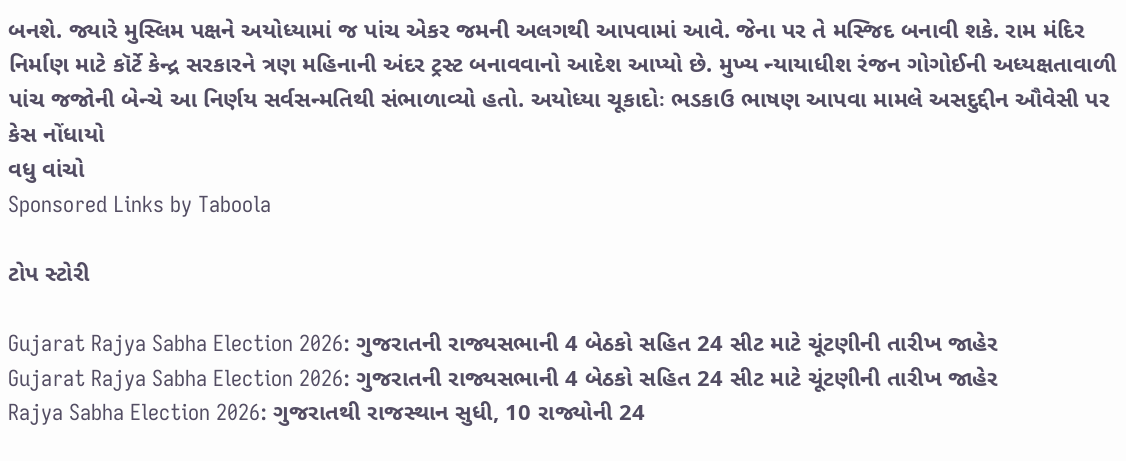બનશે. જ્યારે મુસ્લિમ પક્ષને અયોધ્યામાં જ પાંચ એકર જમની અલગથી આપવામાં આવે. જેના પર તે મસ્જિદ બનાવી શકે. રામ મંદિર નિર્માણ માટે કૉર્ટે કેન્દ્ર સરકારને ત્રણ મહિનાની અંદર ટ્રસ્ટ બનાવવાનો આદેશ આપ્યો છે. મુખ્ય ન્યાયાધીશ રંજન ગોગોઈની અધ્યક્ષતાવાળી પાંચ જજોની બેન્ચે આ નિર્ણય સર્વસન્મતિથી સંભાળાવ્યો હતો. અયોધ્યા ચૂકાદોઃ ભડકાઉ ભાષણ આપવા મામલે અસદુદ્દીન ઔવેસી પર કેસ નોંધાયો
વધુ વાંચો
Sponsored Links by Taboola

ટોપ સ્ટોરી

Gujarat Rajya Sabha Election 2026: ગુજરાતની રાજ્યસભાની 4 બેઠકો સહિત 24 સીટ માટે ચૂંટણીની તારીખ જાહેર
Gujarat Rajya Sabha Election 2026: ગુજરાતની રાજ્યસભાની 4 બેઠકો સહિત 24 સીટ માટે ચૂંટણીની તારીખ જાહેર
Rajya Sabha Election 2026: ગુજરાતથી રાજસ્થાન સુધી, 10 રાજ્યોની 24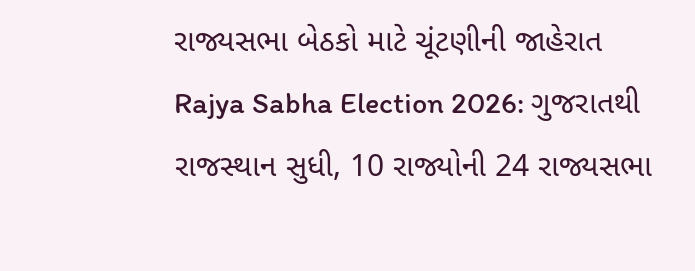રાજ્યસભા બેઠકો માટે ચૂંટણીની જાહેરાત
Rajya Sabha Election 2026: ગુજરાતથી રાજસ્થાન સુધી, 10 રાજ્યોની 24 રાજ્યસભા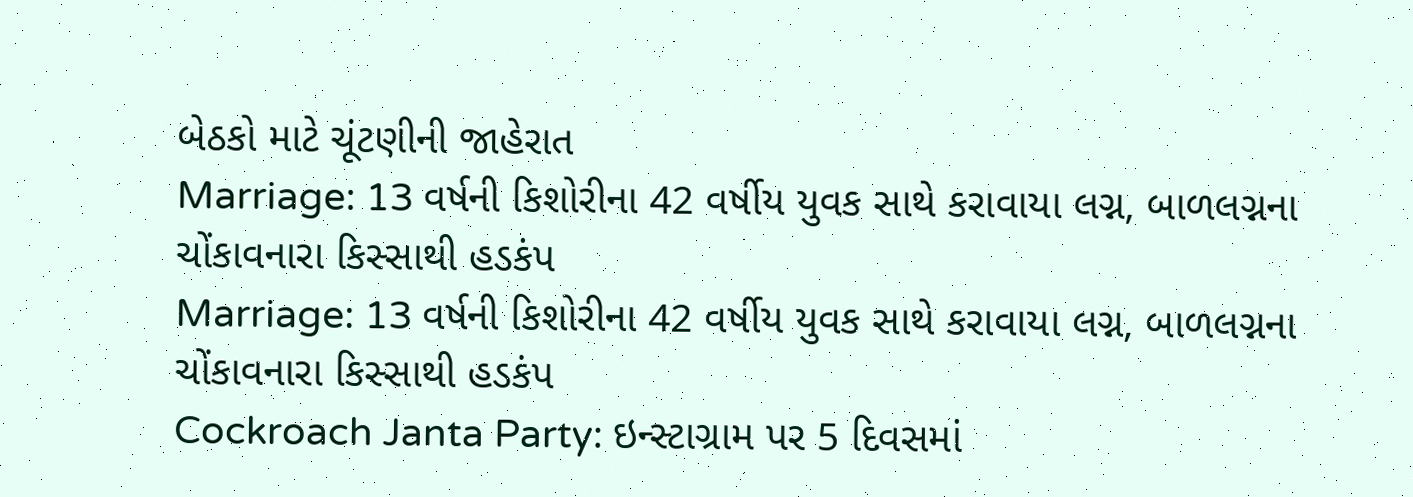બેઠકો માટે ચૂંટણીની જાહેરાત
Marriage: 13 વર્ષની કિશોરીના 42 વર્ષીય યુવક સાથે કરાવાયા લગ્ન, બાળલગ્નના ચોંકાવનારા કિસ્સાથી હડકંપ
Marriage: 13 વર્ષની કિશોરીના 42 વર્ષીય યુવક સાથે કરાવાયા લગ્ન, બાળલગ્નના ચોંકાવનારા કિસ્સાથી હડકંપ
Cockroach Janta Party: ઇન્સ્ટાગ્રામ પર 5 દિવસમાં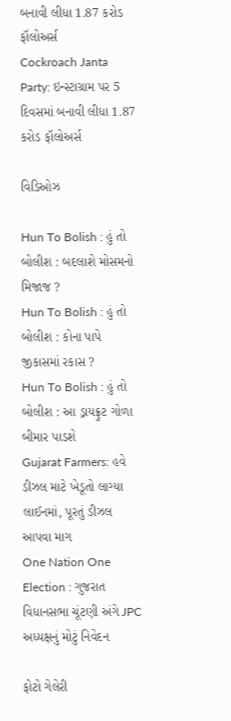બનાવી લીધા 1.87 કરોડ ફૉલોઅર્સ
Cockroach Janta Party: ઇન્સ્ટાગ્રામ પર 5 દિવસમાં બનાવી લીધા 1.87 કરોડ ફૉલોઅર્સ

વિડિઓઝ

Hun To Bolish : હું તો બોલીશ : બદલાશે મોસમનો મિજાજ ?
Hun To Bolish : હું તો બોલીશ : કોના પાપે જીકાસમાં રકાસ ?
Hun To Bolish : હું તો બોલીશ : આ ડ્રાયફ્રુટ ગોળા બીમાર પાડશે
Gujarat Farmers: હવે ડીઝલ માટે ખેડૂતો લાગ્યા લાઈનમાં, પૂરતું ડીઝલ આપવા માગ
One Nation One Election : ગુજરાત વિધાનસભા ચૂંટણી અંગે JPC અધ્યક્ષનું મોટું નિવેદન

ફોટો ગેલેરી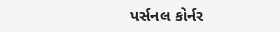પર્સનલ કોર્નર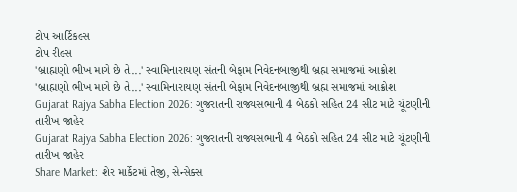ટોપ આર્ટિકલ્સ
ટોપ રીલ્સ
'બ્રાહ્મણો ભીખ માગે છે તે...' સ્વામિનારાયણ સંતની બેફામ નિવેદનબાજીથી બ્રહ્મ સમાજમાં આક્રોશ
'બ્રાહ્મણો ભીખ માગે છે તે...' સ્વામિનારાયણ સંતની બેફામ નિવેદનબાજીથી બ્રહ્મ સમાજમાં આક્રોશ
Gujarat Rajya Sabha Election 2026: ગુજરાતની રાજ્યસભાની 4 બેઠકો સહિત 24 સીટ માટે ચૂંટણીની તારીખ જાહેર
Gujarat Rajya Sabha Election 2026: ગુજરાતની રાજ્યસભાની 4 બેઠકો સહિત 24 સીટ માટે ચૂંટણીની તારીખ જાહેર
Share Market: શેર માર્કેટમાં તેજી, સેન્સેક્સ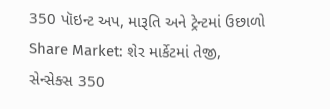350 પૉઇન્ટ અપ, મારૂતિ અને ટ્રેન્ટમાં ઉછાળો
Share Market: શેર માર્કેટમાં તેજી, સેન્સેક્સ 350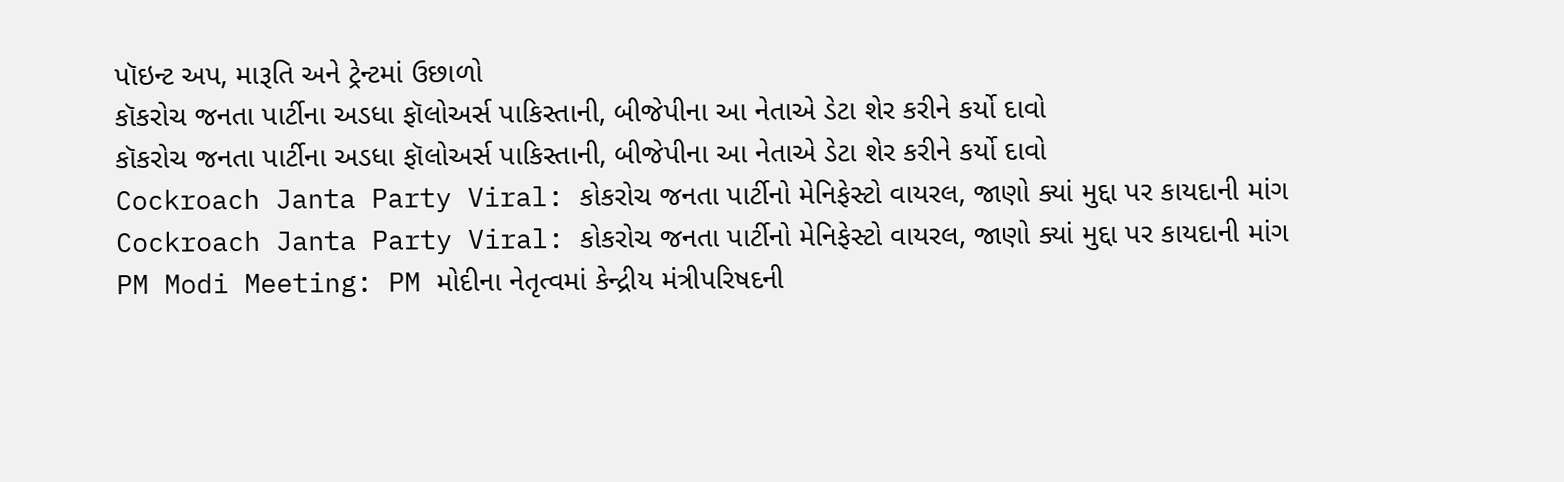પૉઇન્ટ અપ, મારૂતિ અને ટ્રેન્ટમાં ઉછાળો
કૉકરોચ જનતા પાર્ટીના અડધા ફૉલોઅર્સ પાકિસ્તાની, બીજેપીના આ નેતાએ ડેટા શેર કરીને કર્યો દાવો
કૉકરોચ જનતા પાર્ટીના અડધા ફૉલોઅર્સ પાકિસ્તાની, બીજેપીના આ નેતાએ ડેટા શેર કરીને કર્યો દાવો
Cockroach Janta Party Viral: કોકરોચ જનતા પાર્ટીનો મેનિફેસ્ટો વાયરલ, જાણો ક્યાં મુદ્દા પર કાયદાની માંગ
Cockroach Janta Party Viral: કોકરોચ જનતા પાર્ટીનો મેનિફેસ્ટો વાયરલ, જાણો ક્યાં મુદ્દા પર કાયદાની માંગ
PM Modi Meeting: PM મોદીના નેતૃત્વમાં કેન્દ્રીય મંત્રીપરિષદની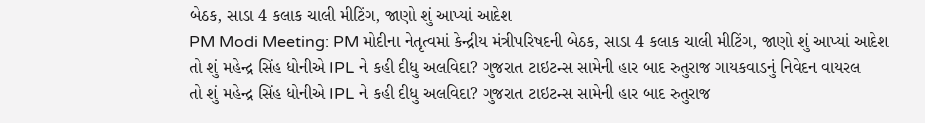બેઠક, સાડા 4 કલાક ચાલી મીટિંગ, જાણો શું આપ્યાં આદેશ
PM Modi Meeting: PM મોદીના નેતૃત્વમાં કેન્દ્રીય મંત્રીપરિષદની બેઠક, સાડા 4 કલાક ચાલી મીટિંગ, જાણો શું આપ્યાં આદેશ
તો શું મહેન્દ્ર સિંહ ધોનીએ IPL ને કહી દીધુ અલવિદા? ગુજરાત ટાઇટન્સ સામેની હાર બાદ રુતુરાજ ગાયકવાડનું નિવેદન વાયરલ
તો શું મહેન્દ્ર સિંહ ધોનીએ IPL ને કહી દીધુ અલવિદા? ગુજરાત ટાઇટન્સ સામેની હાર બાદ રુતુરાજ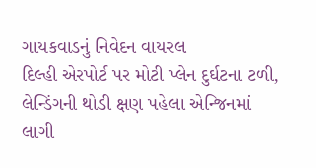ગાયકવાડનું નિવેદન વાયરલ
દિલ્હી એરપોર્ટ પર મોટી પ્લેન દુર્ઘટના ટળી, લેન્ડિંગની થોડી ક્ષણ પહેલા એન્જિનમાં લાગી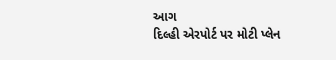આગ
દિલ્હી એરપોર્ટ પર મોટી પ્લેન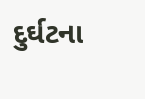દુર્ઘટના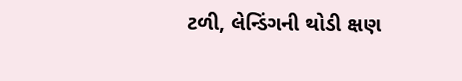ટળી, લેન્ડિંગની થોડી ક્ષણ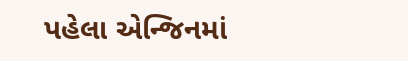પહેલા એન્જિનમાં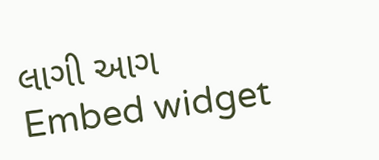લાગી આગ
Embed widget